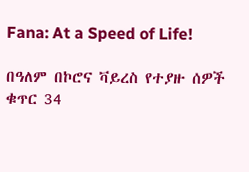Fana: At a Speed of Life!

በዓለም በኮሮና ቫይረስ የተያዙ ሰዎች ቁጥር 34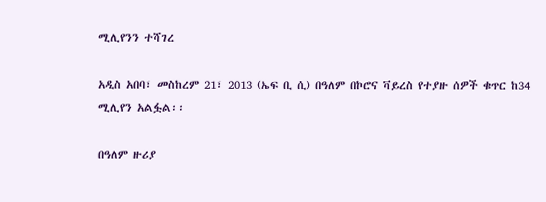ሚሊየንን ተሻገረ

አዲስ አበባ፣ መስከረም 21፣ 2013 (ኤፍ ቢ ሲ) በዓለም በኮሮና ቫይረስ የተያዙ ሰዎች ቁጥር ከ34 ሚሊየን አልፏል፡፡

በዓለም ዙሪያ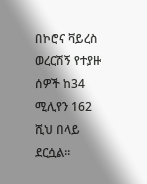በኮሮና ቫይረስ ወረርሽኝ የተያዙ ሰዎች ከ34 ሚሊየን 162 ሺህ በላይ ደርሷል፡፡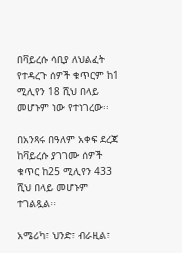በቫይረሱ ሳቢያ ለህልፈት የተዳረጉ ሰዎች ቁጥርም ከ1 ሚሊየን 18 ሺህ በላይ መሆኑም ነው የተነገረው፡፡

በአንጻሩ በዓለም አቀፍ ደረጃ ከቫይረሱ ያገገሙ ሰዎች ቁጥር ከ25 ሚሊየን 433 ሺህ በላይ መሆኑም ተገልጿል፡፡

አሜሪካ፣ ህንድ፣ ብራዚል፣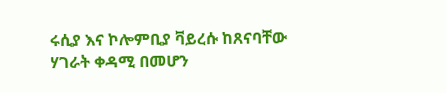ሩሲያ እና ኮሎምቢያ ቫይረሱ ከጸናባቸው ሃገራት ቀዳሚ በመሆን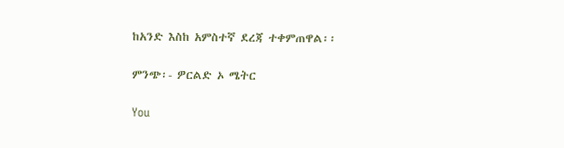ከአንድ እስከ አምስተኛ ደረጃ ተቀምጠዋል፡፡

ምንጭ፡- ዎርልድ ኦ ሜትር

You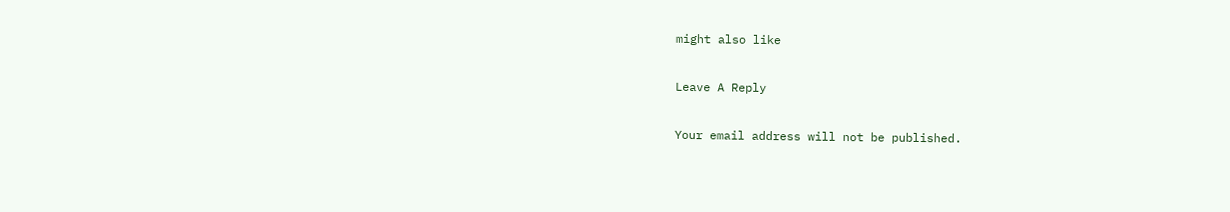might also like

Leave A Reply

Your email address will not be published.